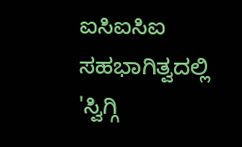ಐಸಿಐಸಿಐ ಸಹಭಾಗಿತ್ವದಲ್ಲಿ 'ಸ್ವಿಗ್ಗಿ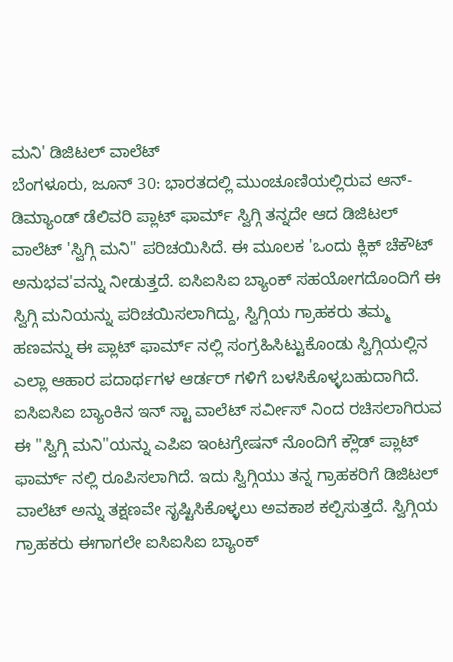ಮನಿ' ಡಿಜಿಟಲ್ ವಾಲೆಟ್
ಬೆಂಗಳೂರು, ಜೂನ್ 30: ಭಾರತದಲ್ಲಿ ಮುಂಚೂಣಿಯಲ್ಲಿರುವ ಆನ್-ಡಿಮ್ಯಾಂಡ್ ಡೆಲಿವರಿ ಪ್ಲಾಟ್ ಫಾರ್ಮ್ ಸ್ವಿಗ್ಗಿ ತನ್ನದೇ ಆದ ಡಿಜಿಟಲ್ ವಾಲೆಟ್ 'ಸ್ವಿಗ್ಗಿ ಮನಿ'' ಪರಿಚಯಿಸಿದೆ. ಈ ಮೂಲಕ 'ಒಂದು ಕ್ಲಿಕ್ ಚೆಕೌಟ್ ಅನುಭವ'ವನ್ನು ನೀಡುತ್ತದೆ. ಐಸಿಐಸಿಐ ಬ್ಯಾಂಕ್ ಸಹಯೋಗದೊಂದಿಗೆ ಈ ಸ್ವಿಗ್ಗಿ ಮನಿಯನ್ನು ಪರಿಚಯಿಸಲಾಗಿದ್ದು, ಸ್ವಿಗ್ಗಿಯ ಗ್ರಾಹಕರು ತಮ್ಮ ಹಣವನ್ನು ಈ ಪ್ಲಾಟ್ ಫಾರ್ಮ್ ನಲ್ಲಿ ಸಂಗ್ರಹಿಸಿಟ್ಟುಕೊಂಡು ಸ್ವಿಗ್ಗಿಯಲ್ಲಿನ ಎಲ್ಲಾ ಆಹಾರ ಪದಾರ್ಥಗಳ ಆರ್ಡರ್ ಗಳಿಗೆ ಬಳಸಿಕೊಳ್ಳಬಹುದಾಗಿದೆ.
ಐಸಿಐಸಿಐ ಬ್ಯಾಂಕಿನ ಇನ್ ಸ್ಟಾ ವಾಲೆಟ್ ಸರ್ವೀಸ್ ನಿಂದ ರಚಿಸಲಾಗಿರುವ ಈ ''ಸ್ವಿಗ್ಗಿ ಮನಿ''ಯನ್ನು ಎಪಿಐ ಇಂಟಗ್ರೇಷನ್ ನೊಂದಿಗೆ ಕ್ಲೌಡ್ ಪ್ಲಾಟ್ ಫಾರ್ಮ್ ನಲ್ಲಿ ರೂಪಿಸಲಾಗಿದೆ. ಇದು ಸ್ವಿಗ್ಗಿಯು ತನ್ನ ಗ್ರಾಹಕರಿಗೆ ಡಿಜಿಟಲ್ ವಾಲೆಟ್ ಅನ್ನು ತಕ್ಷಣವೇ ಸೃಷ್ಟಿಸಿಕೊಳ್ಳಲು ಅವಕಾಶ ಕಲ್ಪಿಸುತ್ತದೆ. ಸ್ವಿಗ್ಗಿಯ ಗ್ರಾಹಕರು ಈಗಾಗಲೇ ಐಸಿಐಸಿಐ ಬ್ಯಾಂಕ್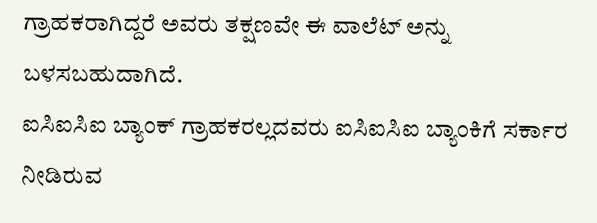ಗ್ರಾಹಕರಾಗಿದ್ದರೆ ಅವರು ತಕ್ಷಣವೇ ಈ ವಾಲೆಟ್ ಅನ್ನು ಬಳಸಬಹುದಾಗಿದೆ.
ಐಸಿಐಸಿಐ ಬ್ಯಾಂಕ್ ಗ್ರಾಹಕರಲ್ಲದವರು ಐಸಿಐಸಿಐ ಬ್ಯಾಂಕಿಗೆ ಸರ್ಕಾರ ನೀಡಿರುವ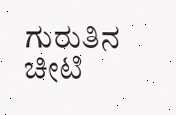ಗುರುತಿನ ಚೀಟಿ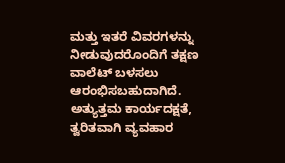ಮತ್ತು ಇತರೆ ವಿವರಗಳನ್ನು ನೀಡುವುದರೊಂದಿಗೆ ತಕ್ಷಣ ವಾಲೆಟ್ ಬಳಸಲು ಆರಂಭಿಸಬಹುದಾಗಿದೆ. ಅತ್ಯುತ್ತಮ ಕಾರ್ಯದಕ್ಷತೆ, ತ್ವರಿತವಾಗಿ ವ್ಯವಹಾರ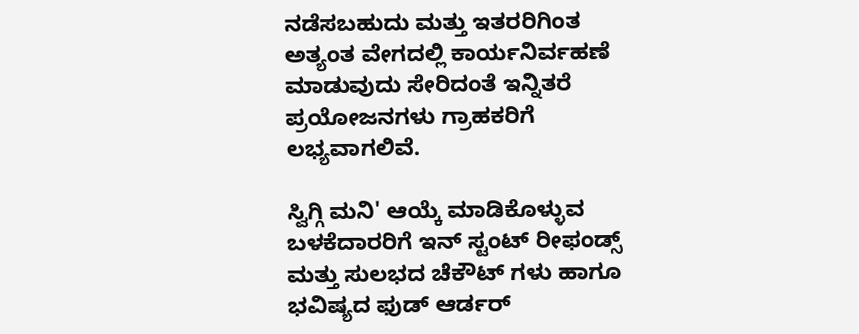ನಡೆಸಬಹುದು ಮತ್ತು ಇತರರಿಗಿಂತ ಅತ್ಯಂತ ವೇಗದಲ್ಲಿ ಕಾರ್ಯನಿರ್ವಹಣೆ ಮಾಡುವುದು ಸೇರಿದಂತೆ ಇನ್ನಿತರೆ ಪ್ರಯೋಜನಗಳು ಗ್ರಾಹಕರಿಗೆ ಲಭ್ಯವಾಗಲಿವೆ.

ಸ್ವಿಗ್ಗಿ ಮನಿ' ಆಯ್ಕೆ ಮಾಡಿಕೊಳ್ಳುವ ಬಳಕೆದಾರರಿಗೆ ಇನ್ ಸ್ಟಂಟ್ ರೀಫಂಡ್ಸ್ ಮತ್ತು ಸುಲಭದ ಚೆಕೌಟ್ ಗಳು ಹಾಗೂ ಭವಿಷ್ಯದ ಫುಡ್ ಆರ್ಡರ್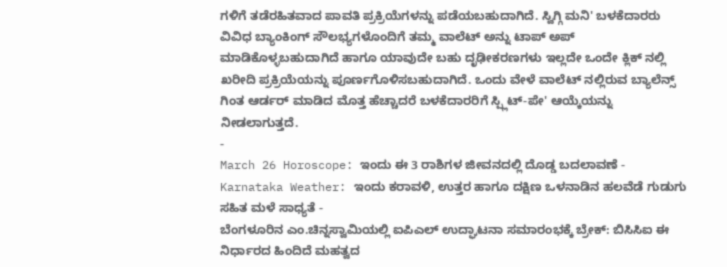ಗಳಿಗೆ ತಡೆರಹಿತವಾದ ಪಾವತಿ ಪ್ರಕ್ರಿಯೆಗಳನ್ನು ಪಡೆಯಬಹುದಾಗಿದೆ. ಸ್ವಿಗ್ಗಿ ಮನಿ' ಬಳಕೆದಾರರು ವಿವಿಧ ಬ್ಯಾಂಕಿಂಗ್ ಸೌಲಭ್ಯಗಳೊಂದಿಗೆ ತಮ್ಮ ವಾಲೆಟ್ ಅನ್ನು ಟಾಪ್ ಅಪ್ ಮಾಡಿಕೊಳ್ಳಬಹುದಾಗಿದೆ ಹಾಗೂ ಯಾವುದೇ ಬಹು ದೃಢೀಕರಣಗಳು ಇಲ್ಲದೇ ಒಂದೇ ಕ್ಲಿಕ್ ನಲ್ಲಿ ಖರೀದಿ ಪ್ರಕ್ರಿಯೆಯನ್ನು ಪೂರ್ಣಗೊಳಿಸಬಹುದಾಗಿದೆ. ಒಂದು ವೇಳೆ ವಾಲೆಟ್ ನಲ್ಲಿರುವ ಬ್ಯಾಲೆನ್ಸ್ ಗಿಂತ ಆರ್ಡರ್ ಮಾಡಿದ ಮೊತ್ತ ಹೆಚ್ಚಾದರೆ ಬಳಕೆದಾರರಿಗೆ ಸ್ಪ್ಲಿಟ್-ಪೇ' ಆಯ್ಕೆಯನ್ನು ನೀಡಲಾಗುತ್ತದೆ.
-
March 26 Horoscope: ಇಂದು ಈ 3 ರಾಶಿಗಳ ಜೀವನದಲ್ಲಿ ದೊಡ್ಡ ಬದಲಾವಣೆ -
Karnataka Weather: ಇಂದು ಕರಾವಳಿ, ಉತ್ತರ ಹಾಗೂ ದಕ್ಷಿಣ ಒಳನಾಡಿನ ಹಲವೆಡೆ ಗುಡುಗು ಸಹಿತ ಮಳೆ ಸಾಧ್ಯತೆ -
ಬೆಂಗಳೂರಿನ ಎಂ.ಚಿನ್ನಸ್ವಾಮಿಯಲ್ಲಿ ಐಪಿಎಲ್ ಉದ್ಘಾಟನಾ ಸಮಾರಂಭಕ್ಕೆ ಬ್ರೇಕ್: ಬಿಸಿಸಿಐ ಈ ನಿರ್ಧಾರದ ಹಿಂದಿದೆ ಮಹತ್ವದ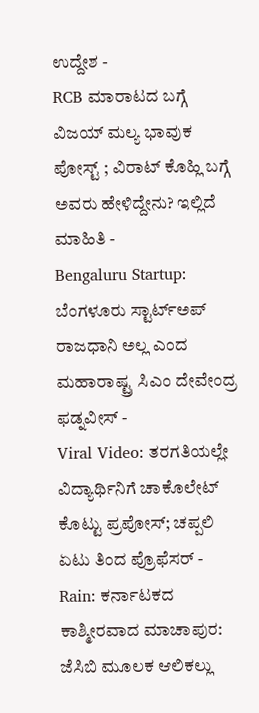ಉದ್ದೇಶ -
RCB ಮಾರಾಟದ ಬಗ್ಗೆ ವಿಜಯ್ ಮಲ್ಯ ಭಾವುಕ ಪೋಸ್ಟ್ ; ವಿರಾಟ್ ಕೊಹ್ಲಿ ಬಗ್ಗೆ ಅವರು ಹೇಳಿದ್ದೇನು? ಇಲ್ಲಿದೆ ಮಾಹಿತಿ -
Bengaluru Startup: ಬೆಂಗಳೂರು ಸ್ಟಾರ್ಟ್ಅಪ್ ರಾಜಧಾನಿ ಅಲ್ಲ ಎಂದ ಮಹಾರಾಷ್ಟ್ರ ಸಿಎಂ ದೇವೇಂದ್ರ ಫಡ್ನವೀಸ್ -
Viral Video: ತರಗತಿಯಲ್ಲೇ ವಿದ್ಯಾರ್ಥಿನಿಗೆ ಚಾಕೊಲೇಟ್ ಕೊಟ್ಟು ಪ್ರಪೋಸ್; ಚಪ್ಪಲಿ ಏಟು ತಿಂದ ಪ್ರೊಫೆಸರ್ -
Rain: ಕರ್ನಾಟಕದ ಕಾಶ್ಮೀರವಾದ ಮಾಚಾಪುರ: ಜೆಸಿಬಿ ಮೂಲಕ ಆಲಿಕಲ್ಲು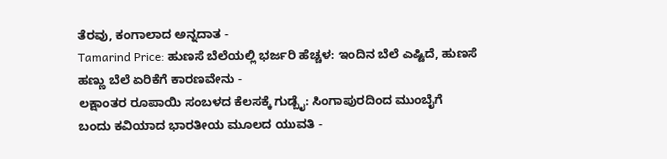ತೆರವು, ಕಂಗಾಲಾದ ಅನ್ನದಾತ -
Tamarind Price: ಹುಣಸೆ ಬೆಲೆಯಲ್ಲಿ ಭರ್ಜರಿ ಹೆಚ್ಚಳ: ಇಂದಿನ ಬೆಲೆ ಎಷ್ಟಿದೆ, ಹುಣಸೆ ಹಣ್ಣು ಬೆಲೆ ಏರಿಕೆಗೆ ಕಾರಣವೇನು -
ಲಕ್ಷಾಂತರ ರೂಪಾಯಿ ಸಂಬಳದ ಕೆಲಸಕ್ಕೆ ಗುಡ್ಬೈ: ಸಿಂಗಾಪುರದಿಂದ ಮುಂಬೈಗೆ ಬಂದು ಕವಿಯಾದ ಭಾರತೀಯ ಮೂಲದ ಯುವತಿ -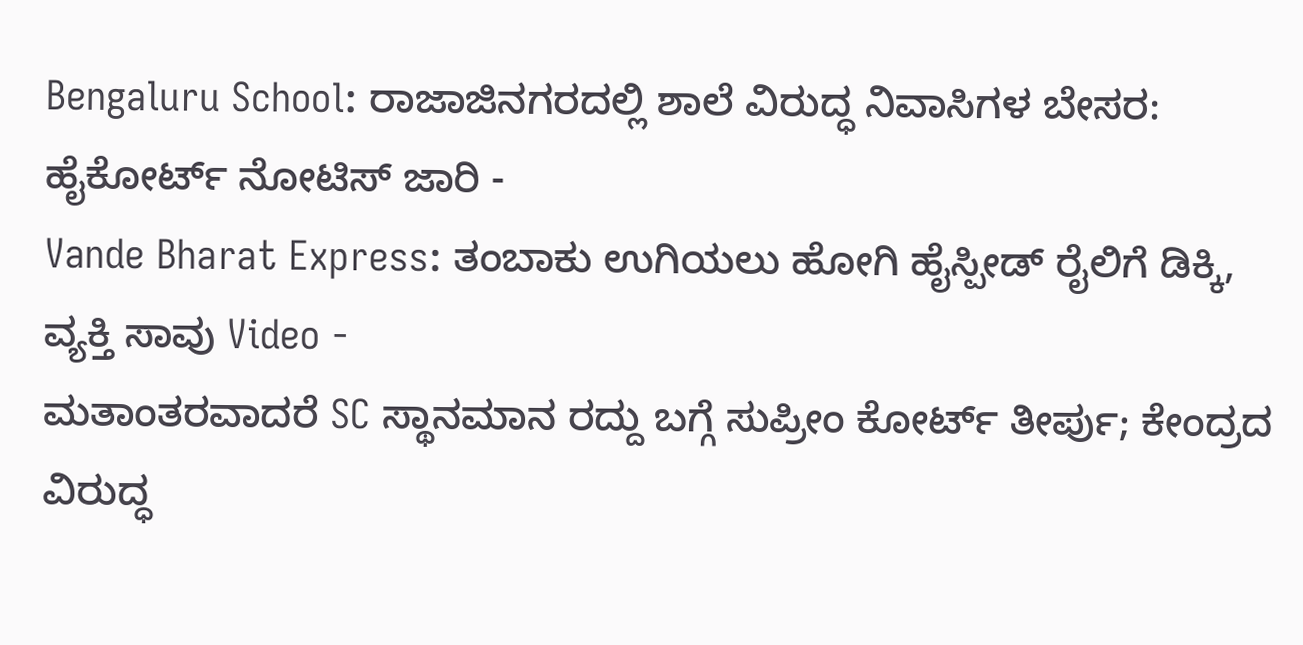Bengaluru School: ರಾಜಾಜಿನಗರದಲ್ಲಿ ಶಾಲೆ ವಿರುದ್ಧ ನಿವಾಸಿಗಳ ಬೇಸರ: ಹೈಕೋರ್ಟ್ ನೋಟಿಸ್ ಜಾರಿ -
Vande Bharat Express: ತಂಬಾಕು ಉಗಿಯಲು ಹೋಗಿ ಹೈಸ್ಪೀಡ್ ರೈಲಿಗೆ ಡಿಕ್ಕಿ, ವ್ಯಕ್ತಿ ಸಾವು Video -
ಮತಾಂತರವಾದರೆ SC ಸ್ಥಾನಮಾನ ರದ್ದು ಬಗ್ಗೆ ಸುಪ್ರೀಂ ಕೋರ್ಟ್ ತೀರ್ಪು; ಕೇಂದ್ರದ ವಿರುದ್ಧ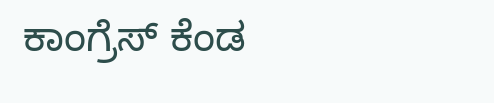ಕಾಂಗ್ರೆಸ್ ಕೆಂಡ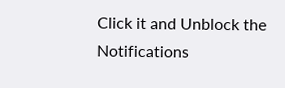Click it and Unblock the Notifications